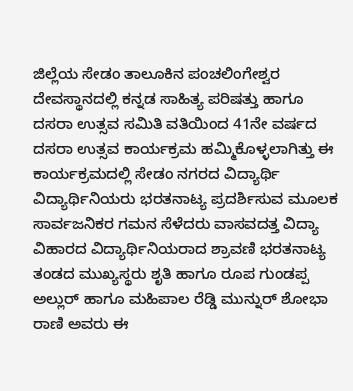ಜಿಲ್ಲೆಯ ಸೇಡಂ ತಾಲೂಕಿನ ಪಂಚಲಿಂಗೇಶ್ವರ ದೇವಸ್ಥಾನದಲ್ಲಿ ಕನ್ನಡ ಸಾಹಿತ್ಯ ಪರಿಷತ್ತು ಹಾಗೂ ದಸರಾ ಉತ್ಸವ ಸಮಿತಿ ವತಿಯಿಂದ 41ನೇ ವರ್ಷದ ದಸರಾ ಉತ್ಸವ ಕಾರ್ಯಕ್ರಮ ಹಮ್ಮಿಕೊಳ್ಳಲಾಗಿತ್ತು ಈ ಕಾರ್ಯಕ್ರಮದಲ್ಲಿ ಸೇಡಂ ನಗರದ ವಿದ್ಯಾರ್ಥಿ ವಿದ್ಯಾರ್ಥಿನಿಯರು ಭರತನಾಟ್ಯ ಪ್ರದರ್ಶಿಸುವ ಮೂಲಕ ಸಾರ್ವಜನಿಕರ ಗಮನ ಸೆಳೆದರು ವಾಸವದತ್ತ ವಿದ್ಯಾ ವಿಹಾರದ ವಿದ್ಯಾರ್ಥಿನಿಯರಾದ ಶ್ರಾವಣಿ ಭರತನಾಟ್ಯ ತಂಡದ ಮುಖ್ಯಸ್ಥರು ಶೃತಿ ಹಾಗೂ ರೂಪ ಗುಂಡಪ್ಪ ಅಲ್ಲುರ್ ಹಾಗೂ ಮಹಿಪಾಲ ರೆಡ್ಡಿ ಮುನ್ನುರ್ ಶೋಭಾ ರಾಣಿ ಅವರು ಈ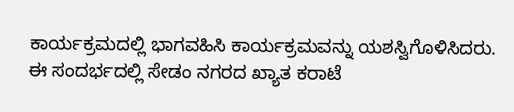ಕಾರ್ಯಕ್ರಮದಲ್ಲಿ ಭಾಗವಹಿಸಿ ಕಾರ್ಯಕ್ರಮವನ್ನು ಯಶಸ್ವಿಗೊಳಿಸಿದರು.
ಈ ಸಂದರ್ಭದಲ್ಲಿ ಸೇಡಂ ನಗರದ ಖ್ಯಾತ ಕರಾಟೆ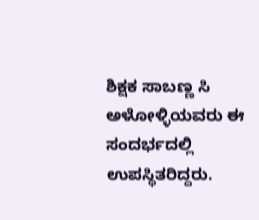ಶಿಕ್ಷಕ ಸಾಬಣ್ಣ ಸಿ ಅಳೋಳ್ಳಿಯವರು ಈ ಸಂದರ್ಭದಲ್ಲಿ ಉಪಸ್ಥಿತರಿದ್ದರು.